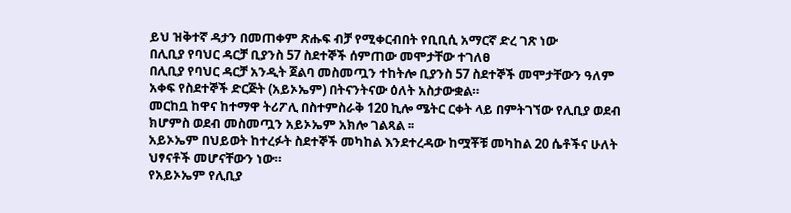ይህ ዝቅተኛ ዳታን በመጠቀም ጽሑፍ ብቻ የሚቀርብበት የቢቢሲ አማርኛ ድረ ገጽ ነው
በሊቢያ የባህር ዳርቻ ቢያንስ 57 ስደተኞች ሰምጠው መሞታቸው ተገለፀ
በሊቢያ የባህር ዳርቻ አንዲት ጀልባ መስመጧን ተከትሎ ቢያንስ 57 ስደተኞች መሞታቸውን ዓለም አቀፍ የስደተኞች ድርጅት (አይኦኤም) በትናንትናው ዕለት አስታውቋል።
መርከቧ ከዋና ከተማዋ ትሪፖሊ በስተምስራቅ 120 ኪሎ ሜትር ርቀት ላይ በምትገኘው የሊቢያ ወደብ ክሆምስ ወደብ መስመጧን አይኦኤም አክሎ ገልጻል ፡፡
አይኦኤም በህይወት ከተረፉት ስደተኞች መካከል እንደተረዳው ከሟቾቹ መካከል 20 ሴቶችና ሁለት ህፃናቶች መሆናቸውን ነው።
የአይኦኤም የሊቢያ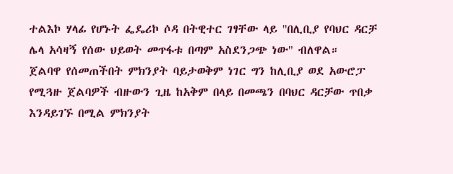ተልእኮ ሃላፊ የሆኑት ፌዴሪኮ ሶዳ በትዊተር ገፃቸው ላይ "በሊቢያ የባህር ዳርቻ ሌላ አሳዛኝ የሰው ህይወት መጥፋቱ በጣም አስደንጋጭ ነው" ብለዋል።
ጀልባዋ የሰመጠችበት ምክንያት ባይታወቅም ነገር ግን ከሊቢያ ወደ አውሮፓ የሚጓዙ ጀልባዎች ብዙውን ጊዜ ከአቅም በላይ በመጫን በባህር ዳርቻው ጥበቃ እንዳይገኙ በሚል ምክንያት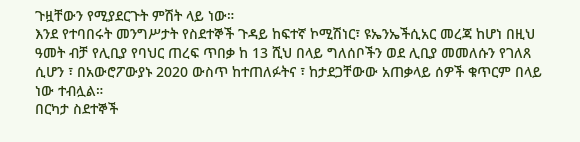ጉዟቸውን የሚያደርጉት ምሽት ላይ ነው።
እንደ የተባበሩት መንግሥታት የስደተኞች ጉዳይ ከፍተኛ ኮሚሽነር፣ ዩኤንኤችሲአር መረጃ ከሆነ በዚህ ዓመት ብቻ የሊቢያ የባህር ጠረፍ ጥበቃ ከ 13 ሺህ በላይ ግለሰቦችን ወደ ሊቢያ መመለሱን የገለጸ ሲሆን ፣ በአውሮፖውያኑ 2020 ውስጥ ከተጠለፉትና ፣ ከታደጋቸውው አጠቃላይ ሰዎች ቁጥርም በላይ ነው ተብሏል።
በርካታ ስደተኞች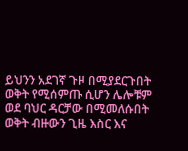ይህንን አደገኛ ጉዞ በሚያደርጉበት ወቅት የሚሰምጡ ሲሆን ሌሎቹም ወደ ባህር ዳርቻው በሚመለሱበት ወቅት ብዙውን ጊዜ እስር እና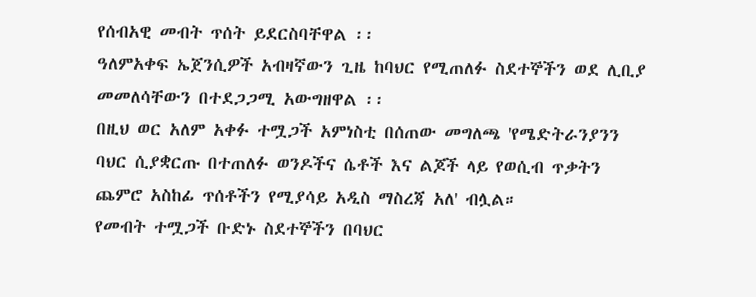የሰብአዊ መብት ጥሰት ይደርስባቸዋል ፡፡
ዓለምአቀፍ ኤጀንሲዎች አብዛኛውን ጊዜ ከባህር የሚጠለፉ ስደተኞችን ወደ ሊቢያ መመለሳቸውን በተደጋጋሚ አውግዘዋል ፡፡
በዚህ ወር አለም አቀፉ ተሟጋች አምነስቲ በሰጠው መግለጫ 'የሜድትራንያንን ባህር ሲያቋርጡ በተጠለፉ ወንዶችና ሴቶች እና ልጆች ላይ የወሲብ ጥቃትን ጨምሮ አስከፊ ጥሰቶችን የሚያሳይ አዲስ ማስረጃ አለ' ብሏል።
የመብት ተሟጋች ቡድኑ ስደተኞችን በባህር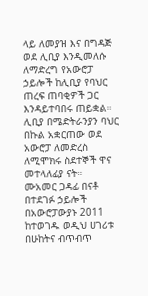ላይ ለመያዝ እና በግዳጅ ወደ ሊቢያ እንዲመለሱ ለማድረግ የአውሮፓ ኃይሎች ከሊቢያ የባህር ጠረፍ ጠባቂዎች ጋር እንዳይተባበሩ ጠይቋል።
ሊቢያ በሜድትራንያን ባህር በኩል አቋርጠው ወደ አውሮፓ ለመድረስ ለሚሞክሩ ስደተኞች ዋና መተላለፊያ ናት።
ሙአመር ጋዳፊ በናቶ በተደገፉ ኃይሎች በአውሮፓውያኑ 2011 ከተወገዱ ወዲህ ሀገሪቱ በሁከትና ብጥብጥ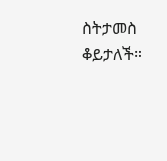ስትታመስ ቆይታለች።